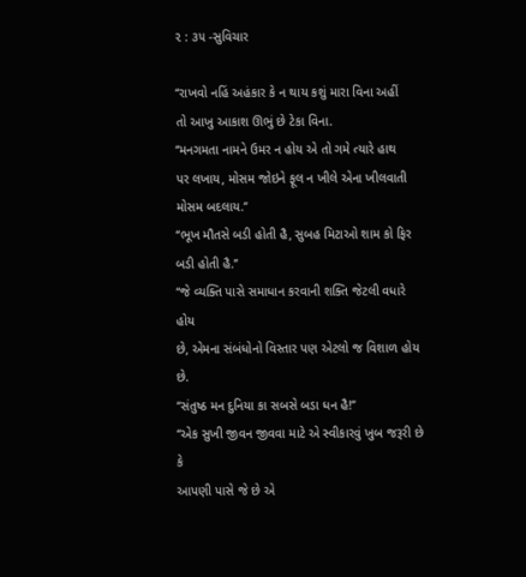૨ : ૩૫ -સુવિચાર

‘‘રાખવો નહિં અહંકાર કે ન થાય કશું મારા વિના અહીં
તો આખુ આકાશ ઊભું છે ટેકા વિના.
‘‘મનગમતા નામને ઉમર ન હોય એ તો ગમે ત્યારે હાથ
પર લખાય, મોસમ જોઇને ફૂલ ન ખીલે એના ખીલવાતી
મોસમ બદલાય.’’
‘‘ભૂખ મૌતસે બડી હોતી હૈ, સુબહ મિટાઓ શામ કો ફિર
બડી હોતી હૈ.’’
‘‘જે વ્યક્તિ પાસે સમાધાન કરવાની શક્તિ જેટલી વધારે હોય
છે, એમના સંબંધોનો વિસ્તાર પણ એટલો જ વિશાળ હોય છે.
‘‘સંતુષ્ઠ મન દુનિયા કા સબસે બડા ધન હૈ!’’
‘‘એક સુખી જીવન જીવવા માટે એ સ્વીકારવું ખુબ જરૂરી છે કે
આપણી પાસે જે છે એ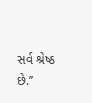સર્વ શ્રેષ્ઠ છે.’’